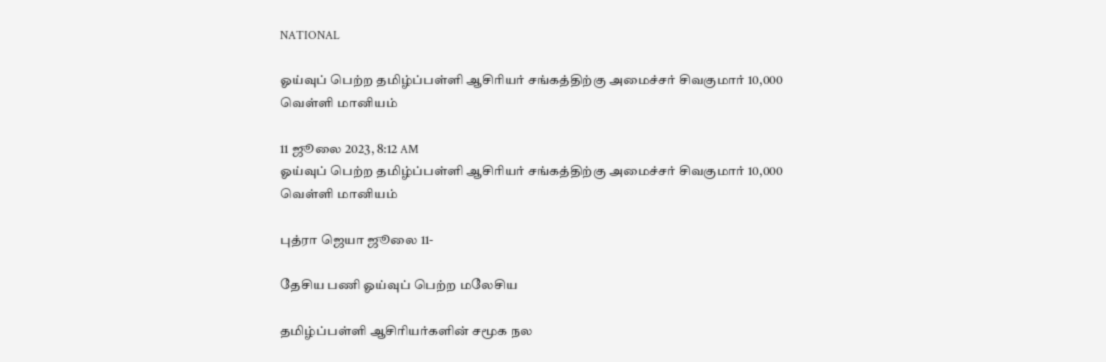NATIONAL

ஓய்வுப் பெற்ற தமிழ்ப்பள்ளி ஆசிரியர் சங்கத்திற்கு அமைச்சர் சிவகுமார் 10,000 வெள்ளி மானியம்

11 ஜூலை 2023, 8:12 AM
ஓய்வுப் பெற்ற தமிழ்ப்பள்ளி ஆசிரியர் சங்கத்திற்கு அமைச்சர் சிவகுமார் 10,000 வெள்ளி மானியம்

புத்ரா ஜெயா ஜூலை 11-

தேசிய பணி ஓய்வுப் பெற்ற மலேசிய

தமிழ்ப்பள்ளி ஆசிரியர்களின் சமூக நல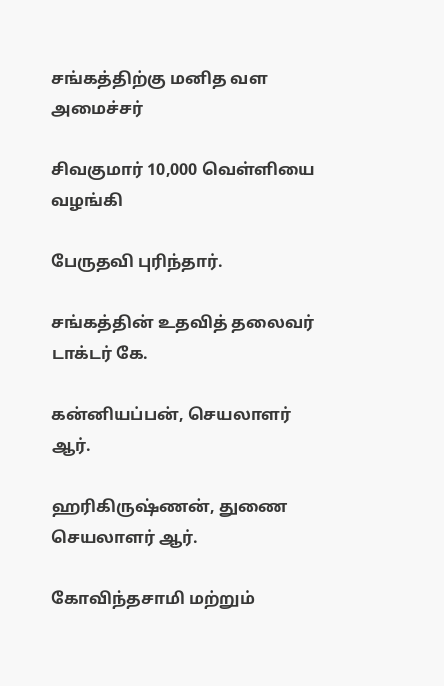சங்கத்திற்கு மனித வள அமைச்சர்

சிவகுமார் 10,000 வெள்ளியை வழங்கி

பேருதவி புரிந்தார்.

சங்கத்தின் உதவித் தலைவர் டாக்டர் கே.

கன்னியப்பன், செயலாளர் ஆர்.

ஹரிகிருஷ்ணன், துணை செயலாளர் ஆர்.

கோவிந்தசாமி மற்றும்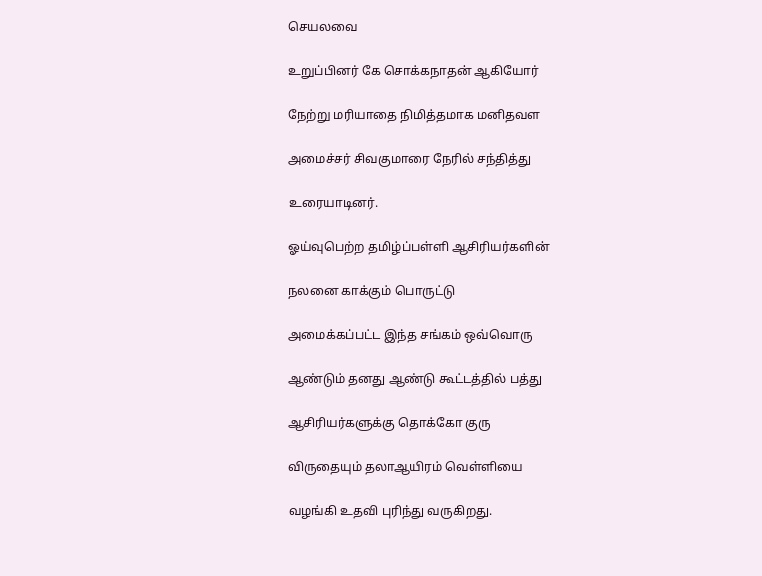செயலவை

உறுப்பினர் கே சொக்கநாதன் ஆகியோர்

நேற்று மரியாதை நிமித்தமாக மனிதவள

அமைச்சர் சிவகுமாரை நேரில் சந்தித்து

உரையாடினர்.

ஓய்வுபெற்ற தமிழ்ப்பள்ளி ஆசிரியர்களின்

நலனை காக்கும் பொருட்டு

அமைக்கப்பட்ட இந்த சங்கம் ஒவ்வொரு

ஆண்டும் தனது ஆண்டு கூட்டத்தில் பத்து

ஆசிரியர்களுக்கு தொக்கோ குரு

விருதையும் தலாஆயிரம் வெள்ளியை

வழங்கி உதவி புரிந்து வருகிறது.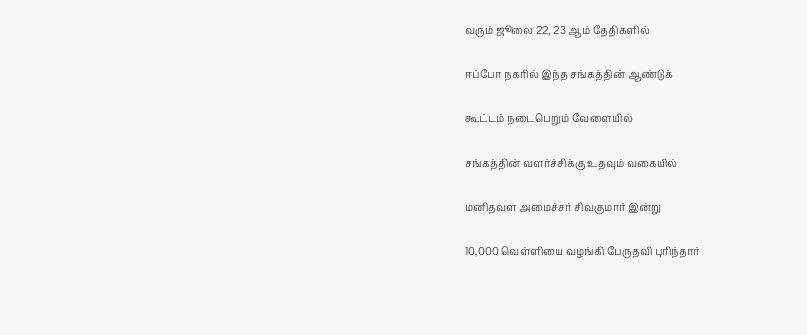வரும் ஜூலை 22, 23 ஆம் தேதிகளில்

ஈப்போ நகரில் இந்த சங்கத்தின் ஆண்டுக்

கூட்டம் நடைபெறும் வேளையில்

சங்கத்தின் வளர்ச்சிக்கு உதவும் வகையில்

மனிதவள அமைச்சர் சிவகுமார் இன்று

10,000 வெள்ளியை வழங்கி பேருதவி புரிந்தார்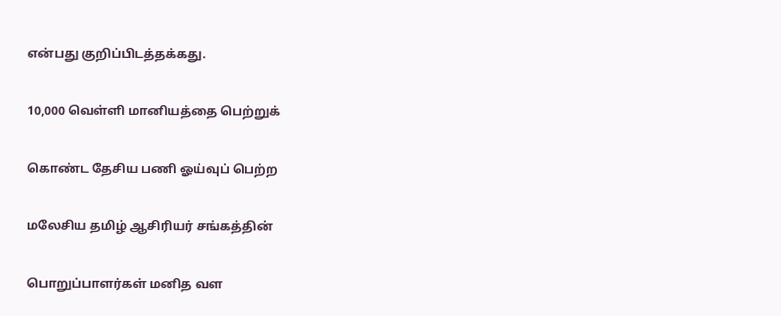என்பது குறிப்பிடத்தக்கது.

10,000 வெள்ளி மானியத்தை பெற்றுக்

கொண்ட தேசிய பணி ஓய்வுப் பெற்ற

மலேசிய தமிழ் ஆசிரியர் சங்கத்தின்

பொறுப்பாளர்கள் மனித வள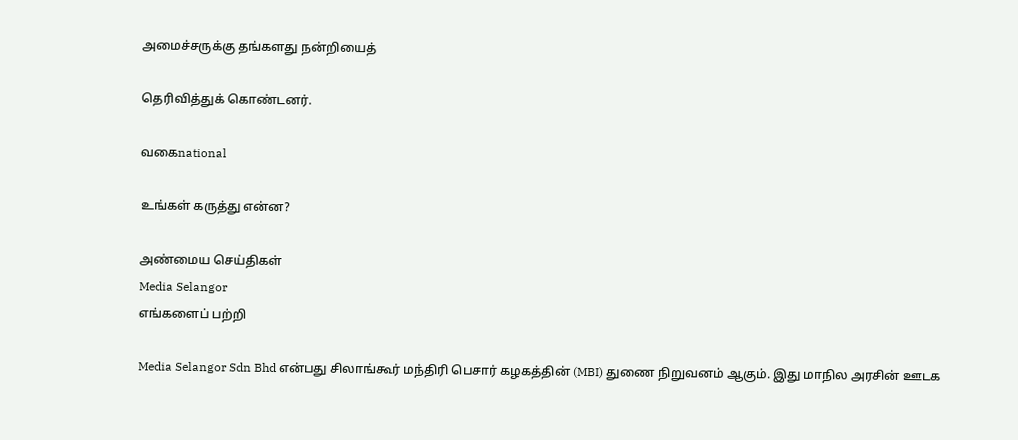அமைச்சருக்கு தங்களது நன்றியைத்

தெரிவித்துக் கொண்டனர்.

வகைnational

உங்கள் கருத்து என்ன?

அண்மைய செய்திகள்
Media Selangor
எங்களைப் பற்றி

Media Selangor Sdn Bhd என்பது சிலாங்கூர் மந்திரி பெசார் கழகத்தின் (MBI) துணை நிறுவனம் ஆகும். இது மாநில அரசின் ஊடக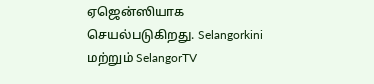ஏஜென்ஸியாக செயல்படுகிறது. Selangorkini மற்றும் SelangorTV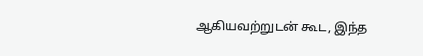ஆகியவற்றுடன் கூட, இந்த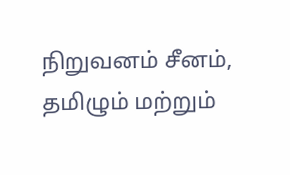நிறுவனம் சீனம், தமிழும் மற்றும்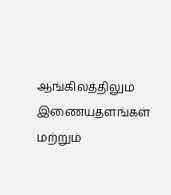ஆங்கிலத்திலும் இணையதளங்கள் மற்றும்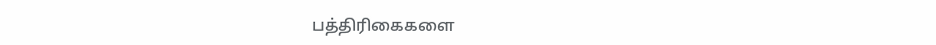பத்திரிகைகளை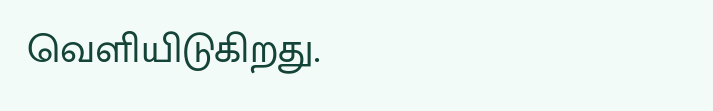வெளியிடுகிறது.